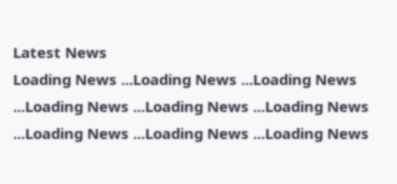Latest News
Loading News ...Loading News ...Loading News ...Loading News ...Loading News ...Loading News ...Loading News ...Loading News ...Loading News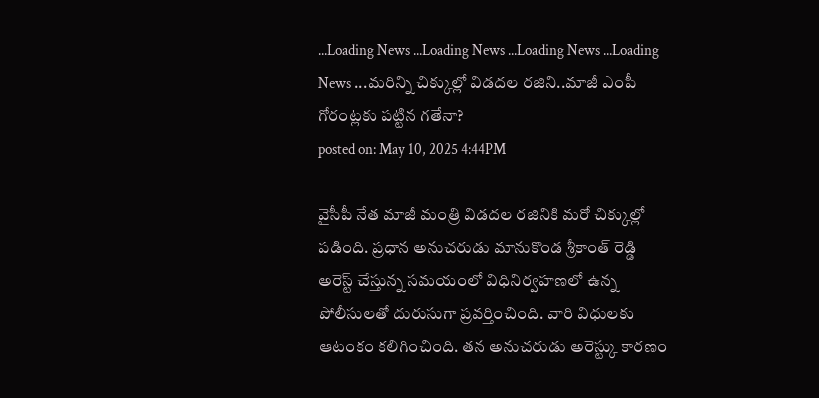...Loading News ...Loading News ...Loading News ...Loading News ...మరిన్ని చిక్కుల్లో విడదల రజిని..మాజీ ఎంపీ గోరంట్లకు పట్టిన గతేనా?
posted on: May 10, 2025 4:44PM

వైసీపీ నేత మాజీ మంత్రి విడదల రజినికి మరో చిక్కుల్లో పడింది. ప్రధాన అనుచరుడు మానుకొండ శ్రీకాంత్ రెడ్డి అరెస్ట్ చేస్తున్న సమయంలో విధినిర్వహణలో ఉన్న పోలీసులతో దురుసుగా ప్రవర్తించింది. వారి విధులకు ఆటంకం కలిగించింది. తన అనుచరుడు అరెస్ట్కు కారణం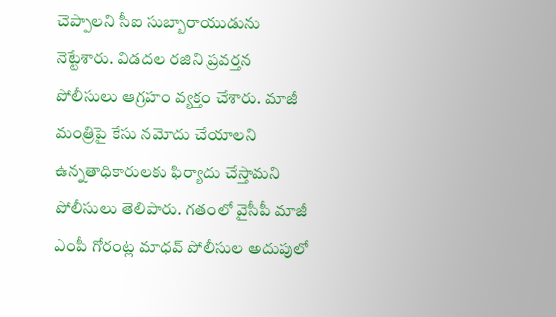చెప్పాలని సీఐ సుబ్బారాయుడును నెట్టేశారు. విడదల రజిని ప్రవర్తన పోలీసులు ఆగ్రహం వ్యక్తం చేశారు. మాజీ మంత్రిపై కేసు నమోదు చేయాలని ఉన్నతాధికారులకు ఫిర్యాదు చేస్తామని పోలీసులు తెలిపారు. గతంలో వైసీపీ మాజీ ఎంపీ గోరంట్ల మాధవ్ పోలీసుల అదుపులో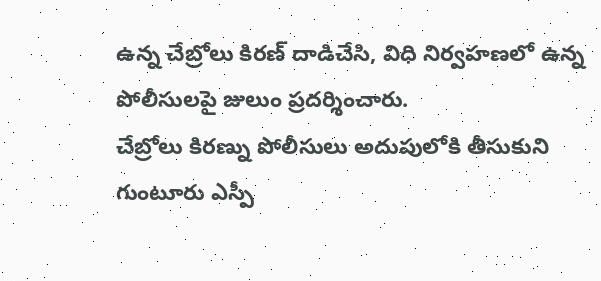ఉన్న చేబ్రోలు కిరణ్ దాడిచేసి, విధి నిర్వహణలో ఉన్న పోలీసులపై జులుం ప్రదర్శించారు.
చేబ్రోలు కిరణ్ను పోలీసులు అదుపులోకి తీసుకుని గుంటూరు ఎస్పీ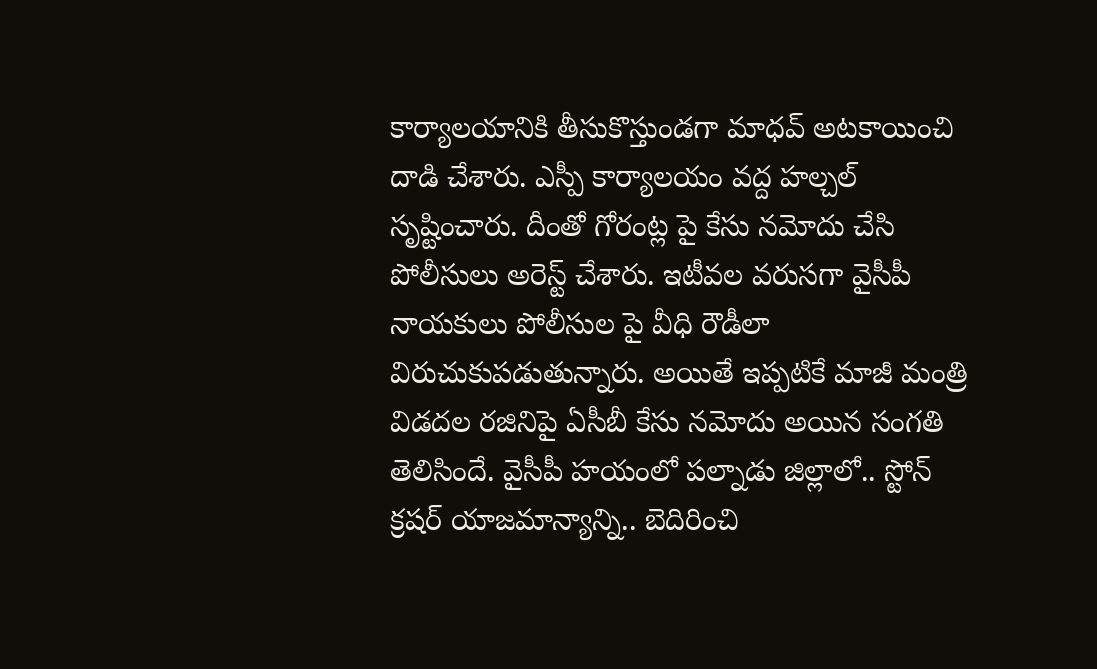కార్యాలయానికి తీసుకొస్తుండగా మాధవ్ అటకాయించి దాడి చేశారు. ఎస్పీ కార్యాలయం వద్ద హల్చల్ సృష్టించారు. దీంతో గోరంట్ల పై కేసు నమోదు చేసి పోలీసులు అరెస్ట్ చేశారు. ఇటీవల వరుసగా వైసీపీ నాయకులు పోలీసుల పై వీధి రౌడీలా విరుచుకుపడుతున్నారు. అయితే ఇప్పటికే మాజీ మంత్రి విడదల రజినిపై ఏసీబీ కేసు నమోదు అయిన సంగతి తెలిసిందే. వైసీపీ హయంలో పల్నాడు జిల్లాలో.. స్టోన్ క్రషర్ యాజమాన్యాన్ని.. బెదిరించి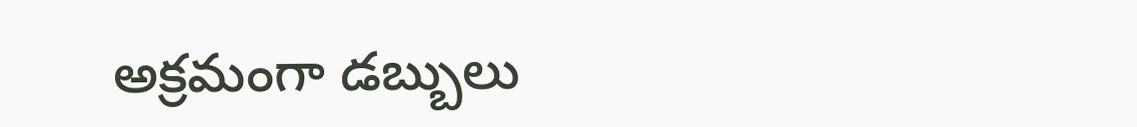అక్రమంగా డబ్బులు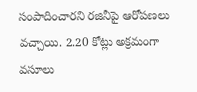సంపాదించారని రజినీపై ఆరోపణలు వచ్చాయి. 2.20 కోట్లు అక్రమంగా వసూలు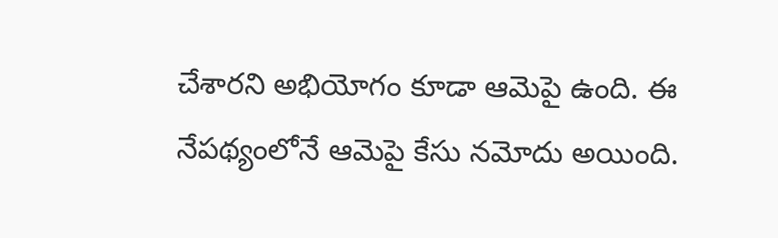చేశారని అభియోగం కూడా ఆమెపై ఉంది. ఈ నేపథ్యంలోనే ఆమెపై కేసు నమోదు అయింది.